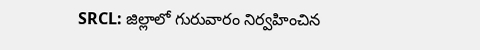SRCL: జిల్లాలో గురువారం నిర్వహించిన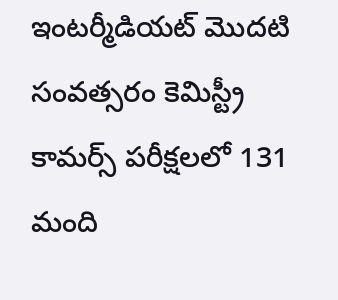ఇంటర్మీడియట్ మొదటి సంవత్సరం కెమిస్ట్రీ కామర్స్ పరీక్షలలో 131 మంది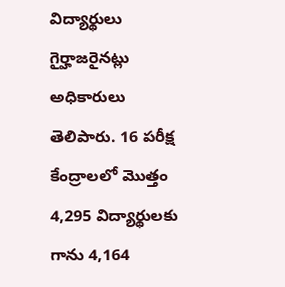విద్యార్థులు గైర్హాజరైనట్లు అధికారులు తెలిపారు. 16 పరీక్ష కేంద్రాలలో మొత్తం 4,295 విద్యార్థులకు గాను 4,164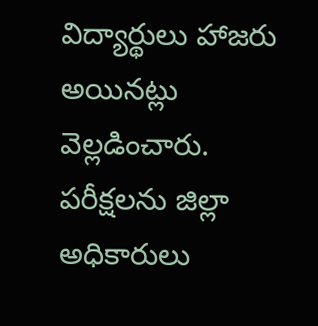విద్యార్థులు హాజరు అయినట్లు వెల్లడించారు. పరీక్షలను జిల్లా అధికారులు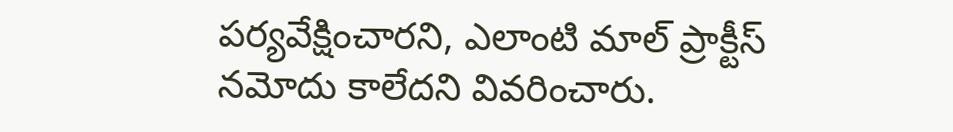పర్యవేక్షించారని, ఎలాంటి మాల్ ప్రాక్టీస్ నమోదు కాలేదని వివరించారు.